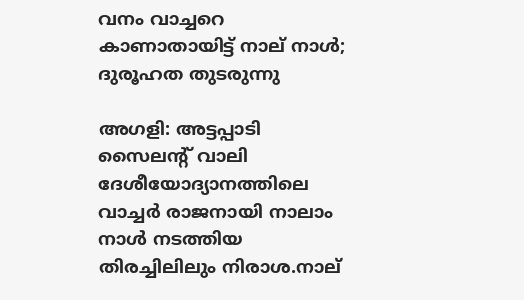വനം വാച്ചറെ കാണാതായിട്ട് നാല് നാൾ; ദുരൂഹത തുടരുന്നു

അഗളി: അട്ടപ്പാടി സൈലന്റ് വാലി ദേശീയോദ്യാനത്തിലെ വാച്ചര്‍ രാജനായി നാലാം നാള്‍ നടത്തിയ തിരച്ചിലിലും നിരാശ.നാല്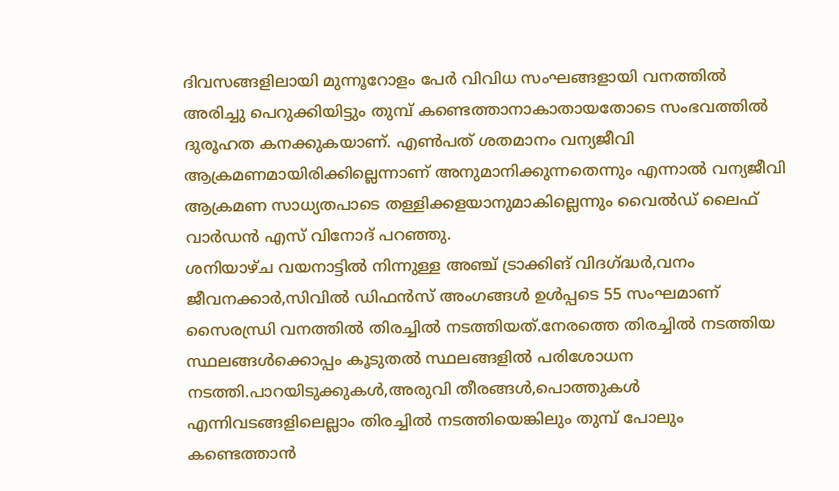ദിവസങ്ങളിലായി മുന്നൂറോളം പേര്‍ വിവിധ സംഘങ്ങളായി വനത്തില്‍ അരിച്ചു പെറുക്കിയിട്ടും തുമ്പ് കണ്ടെത്താനാകാതായതോടെ സംഭവത്തില്‍ ദുരൂഹത കനക്കുകയാണ്. എണ്‍പത് ശതമാനം വന്യജീവി ആക്രമണമായിരിക്കില്ലെന്നാണ് അനുമാനിക്കുന്നതെന്നും എന്നാല്‍ വന്യജീവി ആക്രമണ സാധ്യതപാടെ തള്ളിക്കളയാനുമാകില്ലെന്നും വൈല്‍ഡ് ലൈഫ് വാര്‍ഡന്‍ എസ് വിനോദ് പറഞ്ഞു.
ശനിയാഴ്ച വയനാട്ടില്‍ നിന്നുള്ള അഞ്ച് ട്രാക്കിങ് വിദഗ്ദ്ധര്‍,വനം ജീവനക്കാര്‍,സിവില്‍ ഡിഫന്‍സ് അംഗങ്ങള്‍ ഉള്‍പ്പടെ 55 സംഘമാണ് സൈരന്ധ്രി വനത്തില്‍ തിരച്ചില്‍ നടത്തിയത്.നേരത്തെ തിരച്ചില്‍ നടത്തിയ സ്ഥലങ്ങള്‍ക്കൊപ്പം കൂടുതല്‍ സ്ഥലങ്ങളില്‍ പരിശോധന നടത്തി.പാറയിടുക്കുകള്‍,അരുവി തീരങ്ങള്‍,പൊത്തുകള്‍ എന്നിവടങ്ങളിലെല്ലാം തിരച്ചില്‍ നടത്തിയെങ്കിലും തുമ്പ് പോലും കണ്ടെത്താന്‍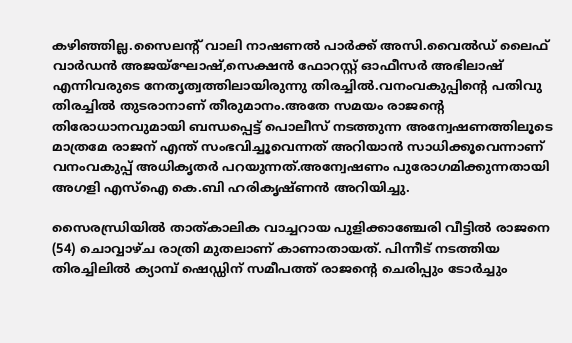കഴിഞ്ഞില്ല.സൈലന്റ് വാലി നാഷണല്‍ പാര്‍ക്ക് അസി.വൈല്‍ഡ് ലൈഫ് വാര്‍ഡന്‍ അജയ്‌ഘോഷ്,സെക്ഷന്‍ ഫോറസ്റ്റ് ഓഫീസര്‍ അഭിലാഷ് എന്നിവരുടെ നേതൃത്വത്തിലായിരുന്നു തിരച്ചില്‍.വനംവകുപ്പിന്റെ പതിവു തിരച്ചില്‍ തുടരാനാണ് തീരുമാനം.അതേ സമയം രാജന്റെ തിരോധാനവുമായി ബന്ധപ്പെട്ട് പൊലീസ് നടത്തുന്ന അന്വേഷണത്തിലൂടെ മാത്രമേ രാജന് എന്ത് സംഭവിച്ചൂവെന്നത് അറിയാന്‍ സാധിക്കൂവെന്നാണ് വനംവകുപ്പ് അധികൃതര്‍ പറയുന്നത്.അന്വേഷണം പുരോഗമിക്കുന്നതായി അഗളി എസ്‌ഐ കെ.ബി ഹരികൃഷ്ണന്‍ അറിയിച്ചു.

സൈരന്ധ്രിയില്‍ താത്കാലിക വാച്ചറായ പുളിക്കാഞ്ചേരി വീട്ടില്‍ രാജനെ (54) ചൊവ്വാഴ്ച രാത്രി മുതലാണ് കാണാതായത്. പിന്നീട് നടത്തിയ തിരച്ചിലില്‍ ക്യാമ്പ് ഷെഡ്ഡിന് സമീപത്ത് രാജന്റെ ചെരിപ്പും ടോര്‍ച്ചും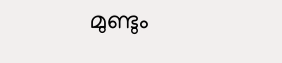മുണ്ടും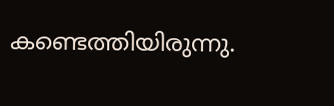കണ്ടെത്തിയിരുന്നു.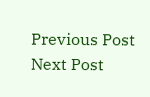Previous Post Next Post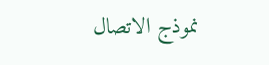نموذج الاتصال